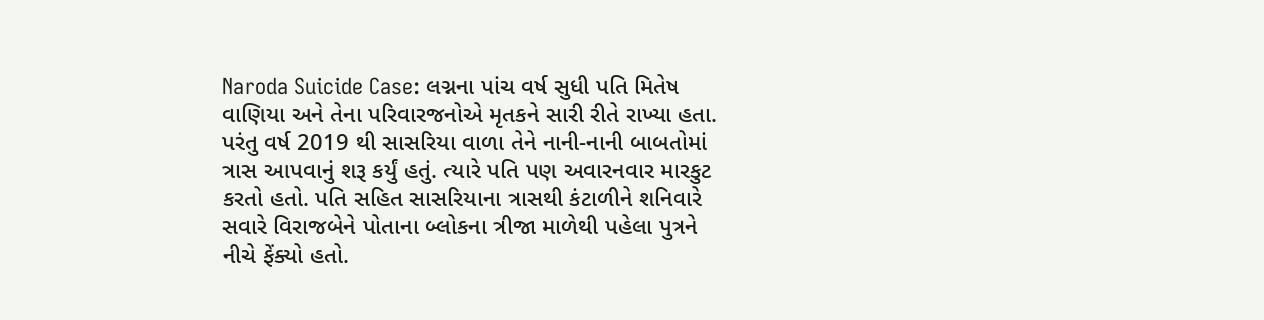Naroda Suicide Case: લગ્નના પાંચ વર્ષ સુધી પતિ મિતેષ વાણિયા અને તેના પરિવારજનોએ મૃતકને સારી રીતે રાખ્યા હતા. પરંતુ વર્ષ 2019 થી સાસરિયા વાળા તેને નાની-નાની બાબતોમાં ત્રાસ આપવાનું શરૂ કર્યું હતું. ત્યારે પતિ પણ અવારનવાર મારકુટ કરતો હતો. પતિ સહિત સાસરિયાના ત્રાસથી કંટાળીને શનિવારે સવારે વિરાજબેને પોતાના બ્લોકના ત્રીજા માળેથી પહેલા પુત્રને નીચે ફેંક્યો હતો.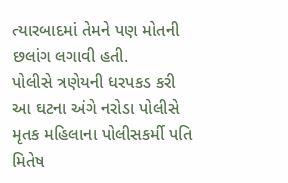ત્યારબાદમાં તેમને પણ મોતની છલાંગ લગાવી હતી.
પોલીસે ત્રણેયની ધરપકડ કરી
આ ઘટના અંગે નરોડા પોલીસે મૃતક મહિલાના પોલીસકર્મી પતિ મિતેષ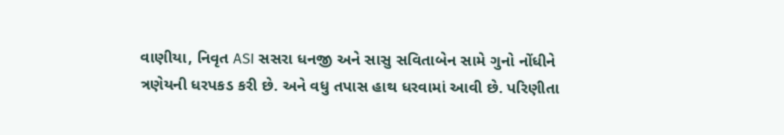વાણીયા, નિવૃત ASI સસરા ધનજી અને સાસુ સવિતાબેન સામે ગુનો નોંધીને ત્રણેયની ધરપકડ કરી છે. અને વધુ તપાસ હાથ ધરવામાં આવી છે. પરિણીતા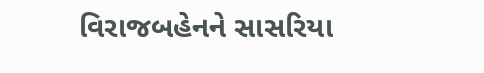વિરાજબહેનને સાસરિયા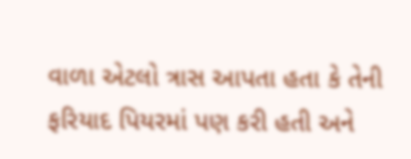વાળા એટલો ત્રાસ આપતા હતા કે તેની ફરિયાદ પિયરમાં પણ કરી હતી અને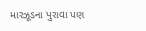મારઝૂડના પુરાવા પણ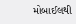મોબાઈલથી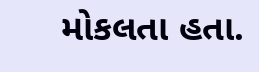મોકલતા હતા.